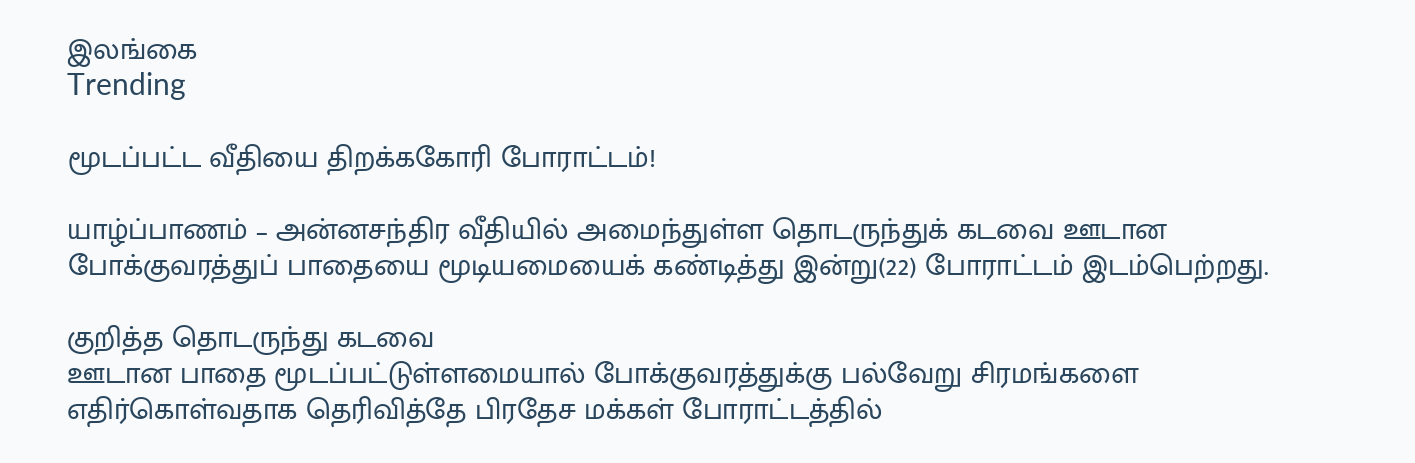இலங்கை
Trending

மூடப்பட்ட வீதியை திறக்ககோரி போராட்டம்!

யாழ்ப்பாணம் – அன்னசந்திர வீதியில் அமைந்துள்ள தொடருந்துக் கடவை ஊடான போக்குவரத்துப் பாதையை மூடியமையைக் கண்டித்து இன்று(22) போராட்டம் இடம்பெற்றது.

குறித்த தொடருந்து கடவை
ஊடான பாதை மூடப்பட்டுள்ளமையால் போக்குவரத்துக்கு பல்வேறு சிரமங்களை எதிர்கொள்வதாக தெரிவித்தே பிரதேச மக்கள் போராட்டத்தில்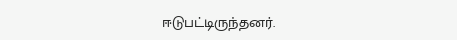ஈடுபட்டிருந்தனர்.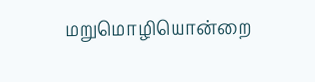மறுமொழியொன்றை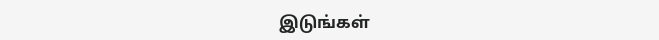இடுங்கள்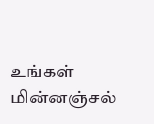உங்கள் மின்னஞ்சல்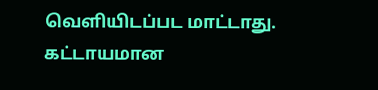வௌியிடப்பட மாட்டாது. கட்டாயமான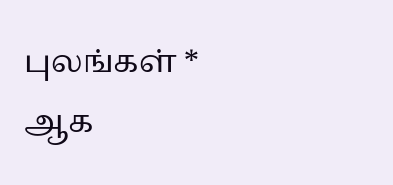புலங்கள் * ஆக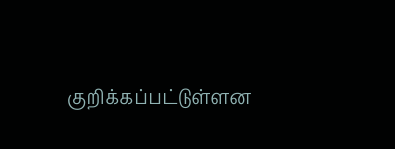குறிக்கப்பட்டுள்ளன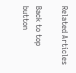Related Articles

Back to top button